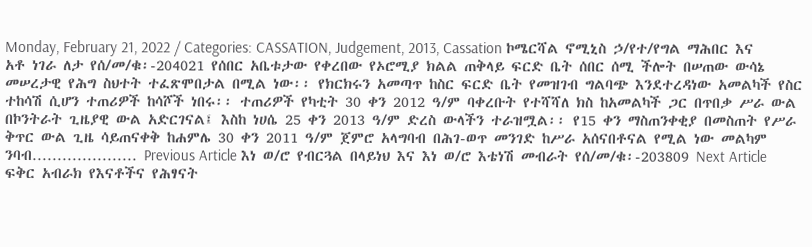Monday, February 21, 2022 / Categories: CASSATION, Judgement, 2013, Cassation ኮሜርሻል ኖሚኒስ ኃ/የተ/የግል ማሕበር እና አቶ ነገራ ለታ የሰ/መ/ቁ፡-204021 የሰበር አቤቱታው የቀረበው የኦሮሚያ ክልል ጠቅላይ ፍርድ ቤት ሰበር ሰሚ ችሎት በሠጠው ውሳኔ መሠረታዊ የሕግ ስህተት ተፈጽሞበታል በሚል ነው፡፡ የክርክሩን አመጣጥ ከስር ፍርድ ቤት የመዝገብ ግልባጭ እንደተረዳነው አመልካች የስር ተከሳሽ ሲሆን ተጠሪዎች ከሳሾች ነበሩ፡፡ ተጠሪዎች የካቲት 30 ቀን 2012 ዓ/ም ባቀረቡት የተሻሻለ ክስ ከአመልካች ጋር በጥበቃ ሥራ ውል በኮንትራት ጊዜያዊ ውል አድርገናል፤ እስከ ነሀሴ 25 ቀን 2013 ዓ/ም ድረስ ውላችን ተራዝሟል፡፡ የ15 ቀን ማስጠንቀቂያ በመስጠት የሥራ ቅጥር ውል ጊዜ ሳይጠናቀቅ ከሐምሌ 30 ቀን 2011 ዓ/ም ጀምሮ አላግባብ በሕገ-ወጥ መንገድ ከሥራ አሰናበቶናል የሚል ነው መልካም ንባብ………………… Previous Article እነ ወ/ሮ የብርጓል በላይነህ እና እነ ወ/ሮ እቴነሽ መብራት የሰ/መ/ቁ፡-203809 Next Article ፍቅር አብራክ የእናቶችና የሕፃናት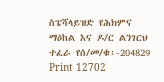ስፔሻላይዝድ የሕክምና ማዕከል እና ዶ/ር ልንገርህ ተፈራ የሰ/መ/ቁ፡-204829 Print 12702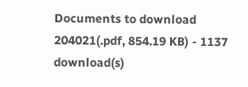Documents to download 204021(.pdf, 854.19 KB) - 1137 download(s)